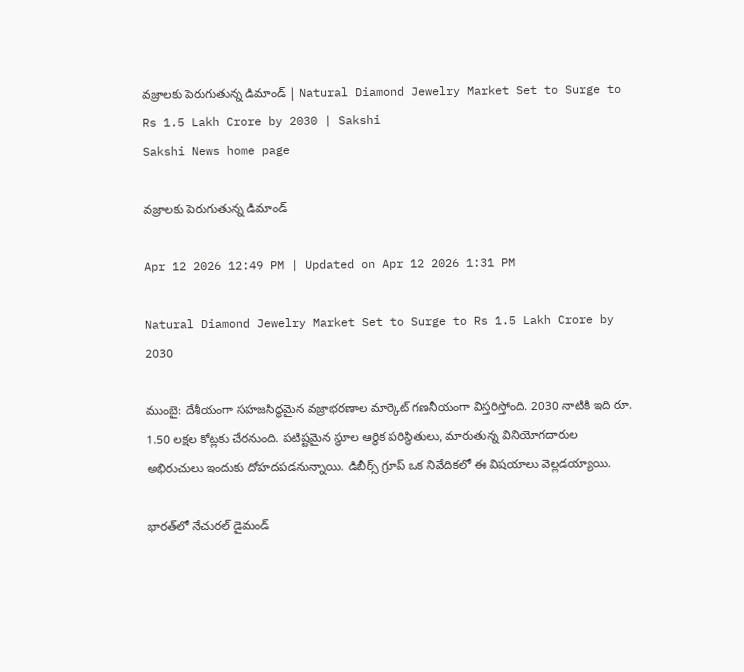వజ్రాలకు పెరుగుతున్న డిమాండ్‌ | Natural Diamond Jewelry Market Set to Surge to Rs 1.5 Lakh Crore by 2030 | Sakshi
Sakshi News home page

వజ్రాలకు పెరుగుతున్న డిమాండ్‌

Apr 12 2026 12:49 PM | Updated on Apr 12 2026 1:31 PM

Natural Diamond Jewelry Market Set to Surge to Rs 1.5 Lakh Crore by 2030

ముంబై: దేశీయంగా సహజసిద్ధమైన వజ్రాభరణాల మార్కెట్‌ గణనీయంగా విస్తరిస్తోంది. 2030 నాటికి ఇది రూ. 1.50 లక్షల కోట్లకు చేరనుంది. పటిష్టమైన స్థూల ఆర్థిక పరిస్థితులు, మారుతున్న వినియోగదారుల అభిరుచులు ఇందుకు దోహదపడనున్నాయి. డిబీర్స్‌ గ్రూప్‌ ఒక నివేదికలో ఈ విషయాలు వెల్లడయ్యాయి.

భారత్‌లో నేచురల్‌ డైమండ్‌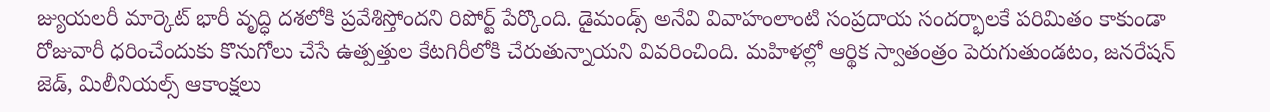జ్యుయలరీ మార్కెట్‌ భారీ వృద్ధి దశలోకి ప్రవేశిస్తోందని రిపోర్ట్‌ పేర్కొంది. డైమండ్స్‌ అనేవి వివాహంలాంటి సంప్రదాయ సందర్భాలకే పరిమితం కాకుండా రోజువారీ ధరించేందుకు కొనుగోలు చేసే ఉత్పత్తుల కేటగిరీలోకి చేరుతున్నాయని వివరించింది. మహిళల్లో ఆర్థిక స్వాతంత్రం పెరుగుతుండటం, జనరేషన్‌ జెడ్, మిలీనియల్స్‌ ఆకాంక్షలు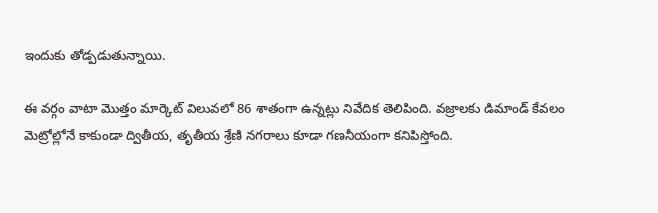ఇందుకు తోడ్పడుతున్నాయి.

ఈ వర్గం వాటా మొత్తం మార్కెట్‌ విలువలో 86 శాతంగా ఉన్నట్లు నివేదిక తెలిపింది. వజ్రాలకు డిమాండ్‌ కేవలం మెట్రోల్లోనే కాకుండా ద్వితీయ, తృతీయ శ్రేణి నగరాలు కూడా గణనీయంగా కనిపిస్తోంది.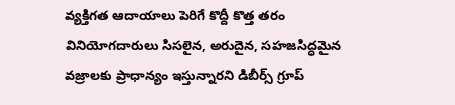వ్యక్తిగత ఆదాయాలు పెరిగే కొద్దీ కొత్త తరం వినియోగదారులు సిసలైన, అరుదైన, సహజసిద్ధమైన వజ్రాలకు ప్రాధాన్యం ఇస్తున్నారని డిబీర్స్‌ గ్రూప్‌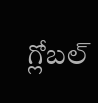గ్లోబల్‌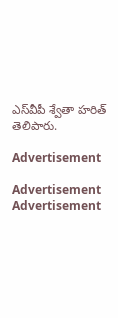ఎస్‌వీపీ శ్వేతా హరిత్‌ తెలిపారు.

Advertisement

Advertisement
Advertisement